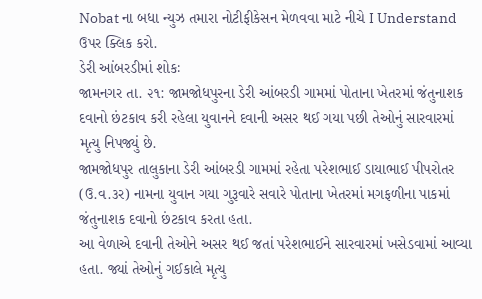Nobat ના બધા ન્યુઝ તમારા નોટીફીકેસન મેળવવા માટે નીચે I Understand ઉપર ક્લિક કરો.
ડેરી આંબરડીમાં શોકઃ
જામનગર તા. ૨૧: જામજોધપુરના ડેરી આંબરડી ગામમાં પોતાના ખેતરમાં જંતુનાશક દવાનો છંટકાવ કરી રહેલા યુવાનને દવાની અસર થઈ ગયા પછી તેઓનું સારવારમાં મૃત્યુ નિપજ્યું છે.
જામજોધપુર તાલુકાના ડેરી આંબરડી ગામમાં રહેતા પરેશભાઈ ડાયાભાઈ પીપરોતર (ઉ.વ.૩ર) નામના યુવાન ગયા ગુરૂવારે સવારે પોતાના ખેતરમાં મગફળીના પાકમાં જંતુનાશક દવાનો છંટકાવ કરતા હતા.
આ વેળાએ દવાની તેઓને અસર થઈ જતાં પરેશભાઈને સારવારમાં ખસેડવામાં આવ્યા હતા. જ્યાં તેઓનું ગઈકાલે મૃત્યુ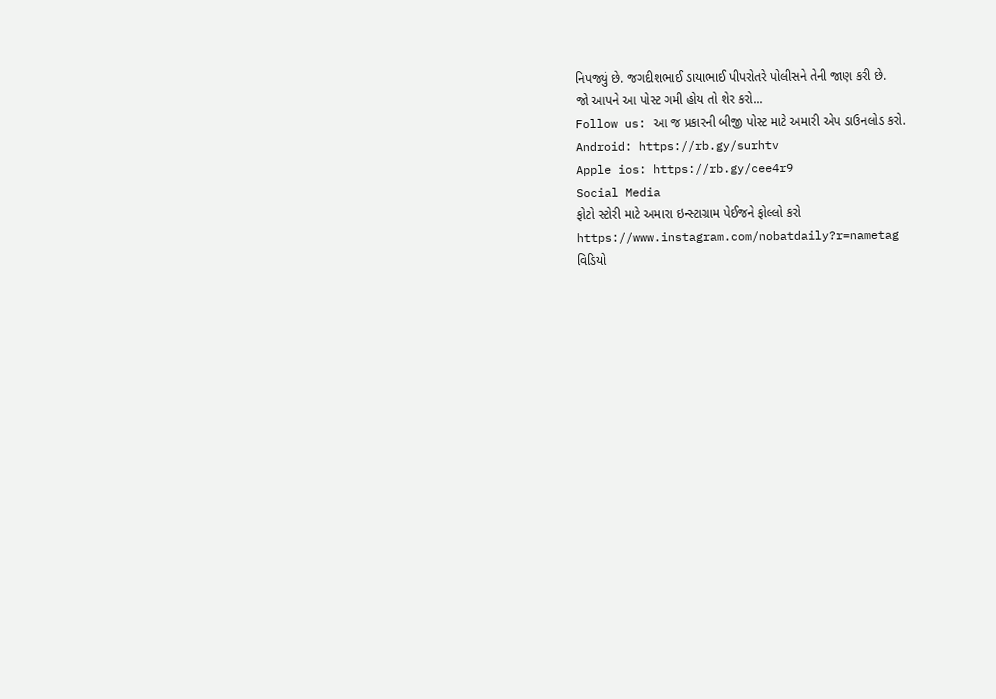નિપજ્યું છે. જગદીશભાઈ ડાયાભાઈ પીપરોતરે પોલીસને તેની જાણ કરી છે.
જો આપને આ પોસ્ટ ગમી હોય તો શેર કરો...
Follow us: આ જ પ્રકારની બીજી પોસ્ટ માટે અમારી એપ ડાઉનલોડ કરો.
Android: https://rb.gy/surhtv
Apple ios: https://rb.gy/cee4r9
Social Media
ફોટો સ્ટોરી માટે અમારા ઇન્સ્ટાગ્રામ પેઈજને ફોલ્લો કરો
https://www.instagram.com/nobatdaily?r=nametag
વિડિયો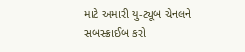માટે અમારી યુ-ટ્યૂબ ચેનલને સબસ્ક્રાઈબ કરો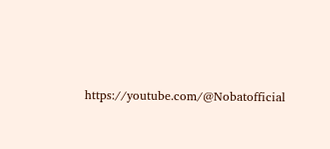https://youtube.com/@Nobatofficial